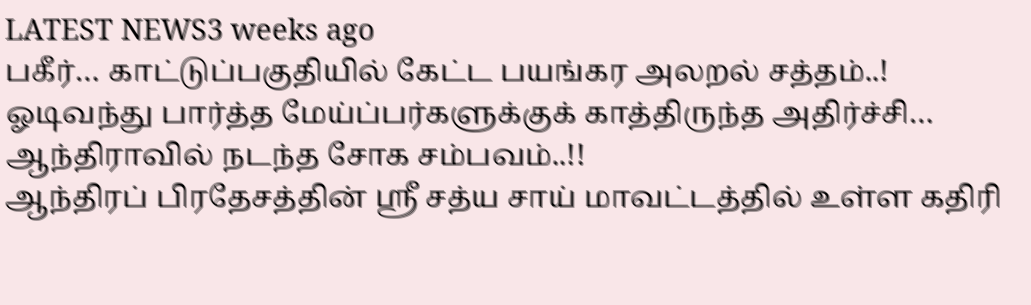LATEST NEWS3 weeks ago
பகீர்… காட்டுப்பகுதியில் கேட்ட பயங்கர அலறல் சத்தம்..! ஓடிவந்து பார்த்த மேய்ப்பர்களுக்குக் காத்திருந்த அதிர்ச்சி… ஆந்திராவில் நடந்த சோக சம்பவம்..!!
ஆந்திரப் பிரதேசத்தின் ஸ்ரீ சத்ய சாய் மாவட்டத்தில் உள்ள கதிரி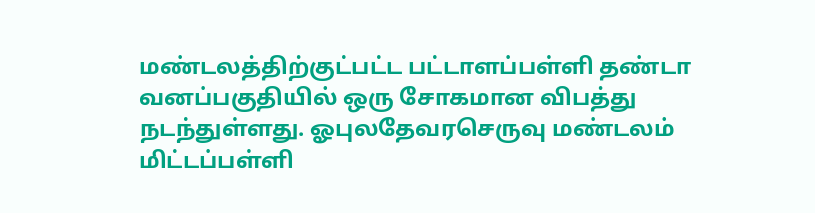மண்டலத்திற்குட்பட்ட பட்டாளப்பள்ளி தண்டா வனப்பகுதியில் ஒரு சோகமான விபத்து நடந்துள்ளது. ஓபுலதேவரசெருவு மண்டலம் மிட்டப்பள்ளி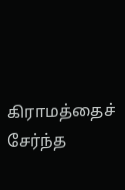கிராமத்தைச் சேர்ந்த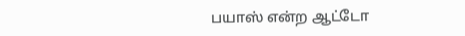பயாஸ் என்ற ஆட்டோ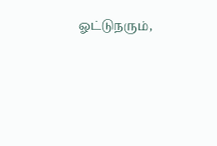ஓட்டுநரும்,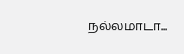நல்லமாடா...